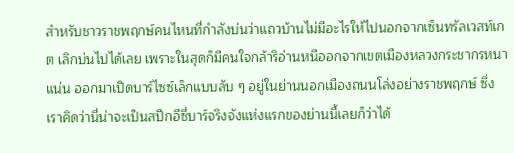สำหรับชาวราชพฤกษ์คนไหนที่กำลังบ่นว่าแถวบ้านไม่มีอะไรให้ไปนอกจากเซ็นทรัลเวสท์เกต เลิกบ่นไปได้เลย เพราะในสุดก็มีคนใจกล้าริอ่านหนีออกจากเขตเมืองหลวงกระชากรหนาแน่น ออกมาเปิดบาร์ไซซ์เล็กแบบลับ ๆ อยู่ในย่านนอกเมืองถนนโล่งอย่างราชพฤกษ์ ซึ่งเราคิดว่านี่น่าจะเป็นสปีกอีซี่บาร์จริงจังแห่งแรกของย่านนี้เลยก็ว่าได้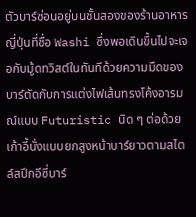ตัวบาร์ซ่อนอยู่บนชั้นสองของร้านอาหารญี่ปุ่นที่ชื่อ Washi ซึ่งพอเดินขึ้นไปจะเจอกับมู้ดทวิสต์ในทันทีด้วยความมืดของบาร์ตัดกับการแต่งไฟเส้นทรงโค้งอารมณ์แบบ Futuristic นิด ๆ ต่อด้วยเก้าอี้นั่งแบบยกสูงหน้าบาร์ยาวตามสไตล์สปีกอีซี่บาร์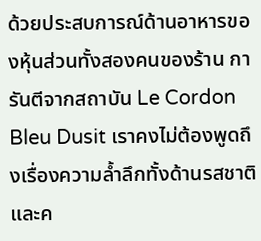ด้วยประสบการณ์ด้านอาหารของหุ้นส่วนทั้งสองคนของร้าน การันตีจากสถาบัน Le Cordon Bleu Dusit เราคงไม่ต้องพูดถึงเรื่องความล้ำลึกทั้งด้านรสชาติและค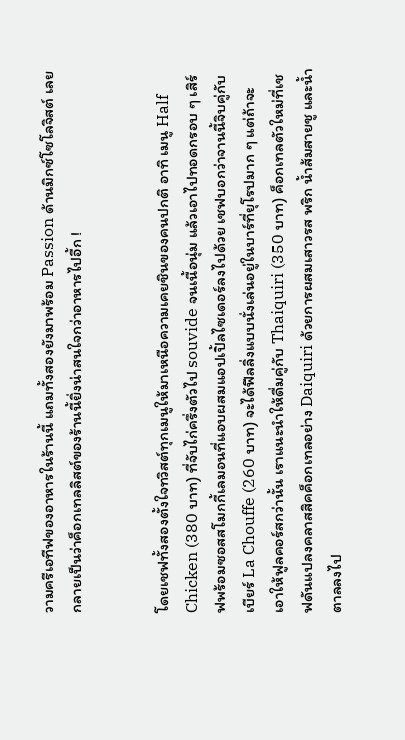วามครีเอทีฟของอาหารในร้านนี้ แถมทั้งสองยังมาพร้อม Passion ด้านมิกซ์โซโลจิสต์ เลยกลายเป็นว่าค็อกเทลลิสต์ของร้านนี้ยิ่งน่าสนใจกว่าอาหารไปอี้ก !


โดยเชฟทั้งสองตั้งใจทวิสต์ทุกเมนูให้มาเหนือความเคยชินของคนปกติ อาทิ เมนู Half Chicken (380 บาท) ที่จับไก่ครึ่งตัวไป souvide จนเนื้อนุ่ม แล้วเอาไปทอดกรอบ ๆ เสิร์ฟพร้อมซอสสโมกกี้เลมอนที่แอบผสมแอปเปิ้ลไซเดอร์ลงไปด้วย เชฟบอกว่าจานนี้จิบคู่กับเบียร์ La Chouffe (260 บาท) จะได้ฟีลลิ่งแบบนั่งเล่นอยู่ในบาร์ที่ยุโรปมาก ๆ แต่ถ้าจะเอาให้ฟูลคอร์สกว่านั้น เราแนะนำให้ดื่มคู่กับ Thaiquiri (350 บาท) ค็อกเทลตัวใหม่ที่เชฟดันแปลงคลาสสิคค็อกเทลอย่าง Daiquiri ด้วยการผสมเสาวรส พริก น้ำส้มสายชู และน้ำตาลลงไป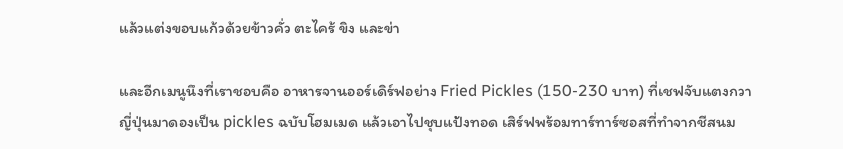แล้วแต่งขอบแก้วด้วยข้าวคั่ว ตะไคร้ ขิง และข่า

และอีกเมนูนึงที่เราชอบคือ อาหารจานออร์เดิร์ฟอย่าง Fried Pickles (150-230 บาท) ที่เชฟจับแตงกวาญี่ปุ่นมาดองเป็น pickles ฉบับโฮมเมด แล้วเอาไปชุบแป้งทอด เสิร์ฟพร้อมทาร์ทาร์ซอสที่ทำจากชีสนม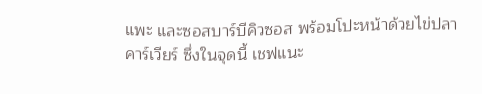แพะ และซอสบาร์บีคิวซอส พร้อมโปะหน้าด้วยไข่ปลาคาร์เวียร์ ซึ่งในจุดนี้ เชฟแนะ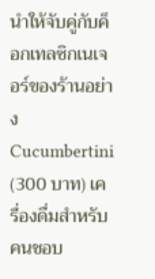นำให้จับคู่กับค็อกเทลซิกเนเจอร์ของร้านอย่าง Cucumbertini (300 บาท) เครื่องดื่มสำหรับคนชอบ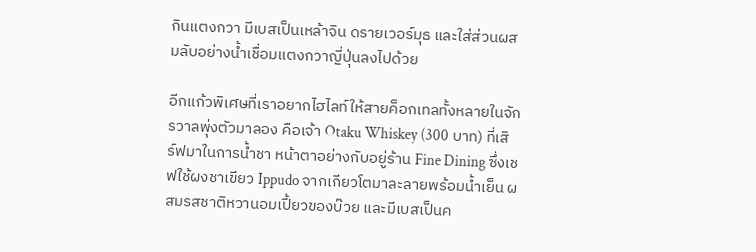กินแตงกวา มีเบสเป็นเหล้าจิน ดรายเวอร์มุธ และใส่ส่วนผสมลับอย่างน้ำเชื่อมแตงกวาญี่ปุ่นลงไปด้วย

อีกแก้วพิเศษที่เราอยากไฮไลท์ให้สายค็อกเทลทั้งหลายในจักรวาลพุ่งตัวมาลอง คือเจ้า Otaku Whiskey (300 บาท) ที่เสิร์ฟมาในการน้ำชา หน้าตาอย่างกับอยู่ร้าน Fine Dining ซึ่งเชฟใช้ผงชาเขียว Ippudo จากเกียวโตมาละลายพร้อมน้ำเย็น ผสมรสชาติหวานอมเปี้ยวของบ๊วย และมีเบสเป็นค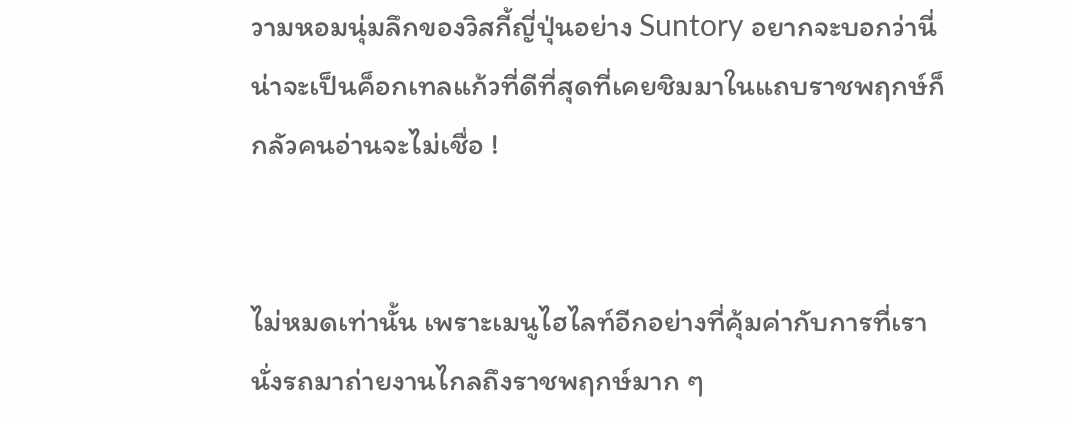วามหอมนุ่มลึกของวิสกี้ญี่ปุ่นอย่าง Suntory อยากจะบอกว่านี่น่าจะเป็นค็อกเทลแก้วที่ดีที่สุดที่เคยชิมมาในแถบราชพฤกษ์ก็กลัวคนอ่านจะไม่เชื่อ !


ไม่หมดเท่านั้น เพราะเมนูไฮไลท์อีกอย่างที่คุ้มค่ากับการที่เรานั่งรถมาถ่ายงานไกลถึงราชพฤกษ์มาก ๆ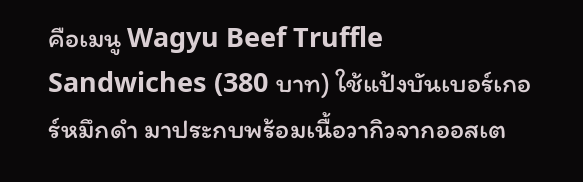คือเมนู Wagyu Beef Truffle Sandwiches (380 บาท) ใช้แป้งบันเบอร์เกอร์หมึกดำ มาประกบพร้อมเนื้อวากิวจากออสเต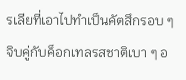รเลียที่เอาไปทำเป็นคัตสึกรอบ ๆ จิบคู่กับค็อกเทลรสชาติเบา ๆ อ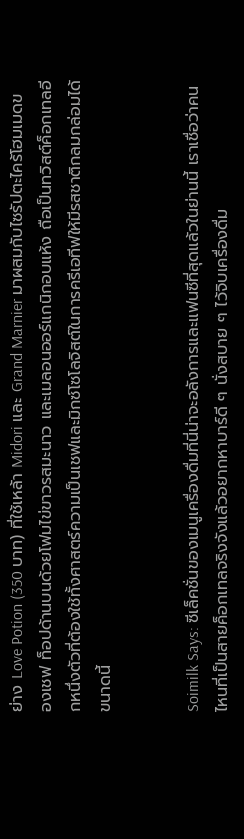ย่าง Love Potion (350 บาท) ที่ใช้เหล้า Midori และ Grand Marnier มาผสมกับไซรัปตะไคร้โฮมเมดของเชฟ ท็อปด้านบนด้วยโฟมไข่ขาวรสมะนาว และเมลอนออร์แกนิกอบแห้ง ถือเป็นทวิสต์ค็อกเทลอีกหนึ่งตัวที่ต้องใช้ทั้งศาสตร์ความเป็นเชฟและมิกซ์โซโลจิสต์ในการครีเอทีฟให้มีรสชาติกลมกล่อมได้ขนาดนี้


Soimilk Says: ซีเล็คชั่นของเมนูเครื่องดื่มที่นี่น่าจะอลังการและแฟนซีที่สุดแล้วในย่านนี้ เราเชื่อว่าคนไหนที่เป็นสายค็อกเทลจริงจังแล้วอยากหาบาร์ดี ๆ นั่งสบาย ๆ ไว้จิบเครื่องดื่ม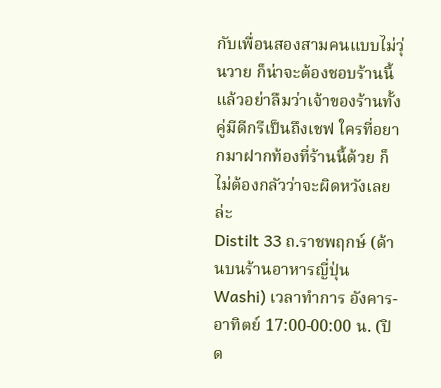กับเพื่อนสองสามคนแบบไม่วุ่นวาย ก็น่าจะต้องชอบร้านนี้ แล้วอย่าลืมว่าเจ้าของร้านทั้งคู่มีดีกรีเป็นถึงเชฟ ใครที่อยากมาฝากท้องที่ร้านนี้ด้วย ก็ไม่ต้องกลัวว่าจะผิดหวังเลยล่ะ
Distilt 33 ถ.ราชพฤกษ์ (ด้านบนร้านอาหารญี่ปุ่น Washi) เวลาทำการ อังคาร-อาทิตย์ 17:00-00:00 น. (ปิด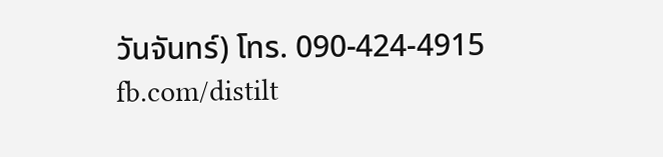วันจันทร์) โทร. 090-424-4915 fb.com/distilt